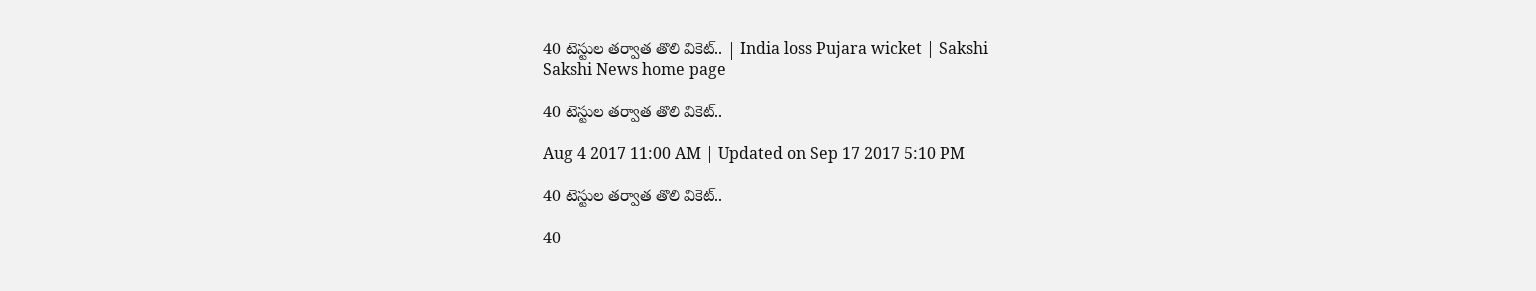40 టెస్టుల తర్వాత తొలి వికెట్‌.. | India loss Pujara wicket | Sakshi
Sakshi News home page

40 టెస్టుల తర్వాత తొలి వికెట్‌..

Aug 4 2017 11:00 AM | Updated on Sep 17 2017 5:10 PM

40 టెస్టుల తర్వాత తొలి వికెట్‌..

40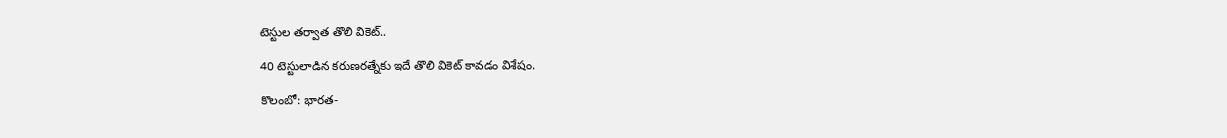టెస్టుల తర్వాత తొలి వికెట్‌..

40 టెస్టులాడిన కరుణరత్నేకు ఇదే తొలి వికెట్‌ కావడం విశేషం.

కొలంబో: భారత-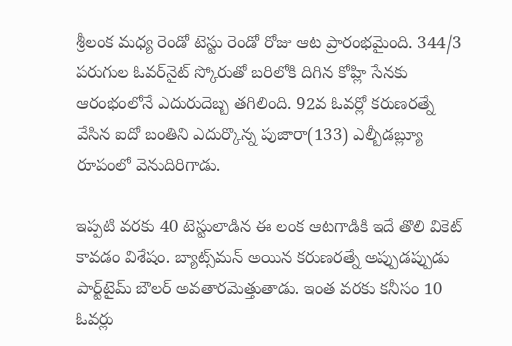శ్రీలంక మధ్య రెండో టెస్టు రెండో రోజు ఆట ప్రారంభమైంది. 344/3 పరుగుల ఓవర్‌నైట్‌ స్కోరుతో బరిలోకి దిగిన కోహ్లి సేనకు ఆరంభంలోనే ఎదురుదెబ్బ తగిలింది. 92వ ఓవర్లో కరుణరత్నే వేసిన ఐదో బంతిని ఎదుర్కొన్న పుజారా(133) ఎల్బీడబ్ల్యూ రూపంలో వెనుదిరిగాడు.

ఇప్పటి వరకు 40 టెస్టులాడిన ఈ లంక ఆటగాడికి ఇదే తొలి వికెట్‌ కావడం విశేషం. బ్యాట్స్‌మన్‌ అయిన కరుణరత్నే అప్పుడప్పుడు పార్ట్‌టైమ్‌ బౌలర్‌ అవతారమెత్తుతాడు. ఇంత వరకు కనీసం 10 ఓవర్లు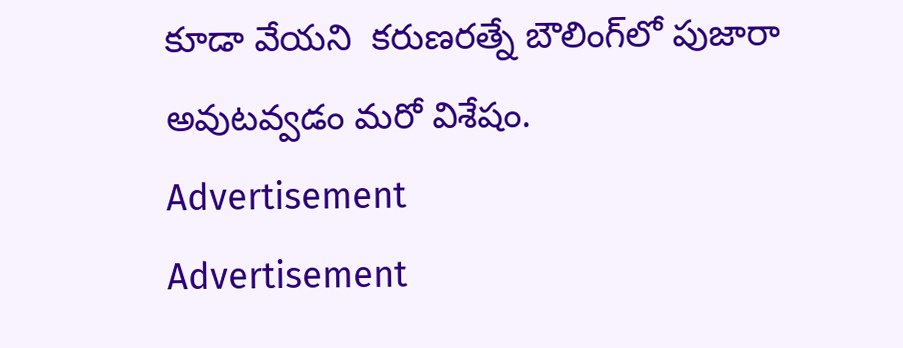కూడా వేయని  కరుణరత్నే బౌలింగ్‌లో పుజారా అవుటవ్వడం మరో విశేషం.
Advertisement
Advertisement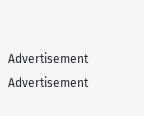Advertisement
Advertisement